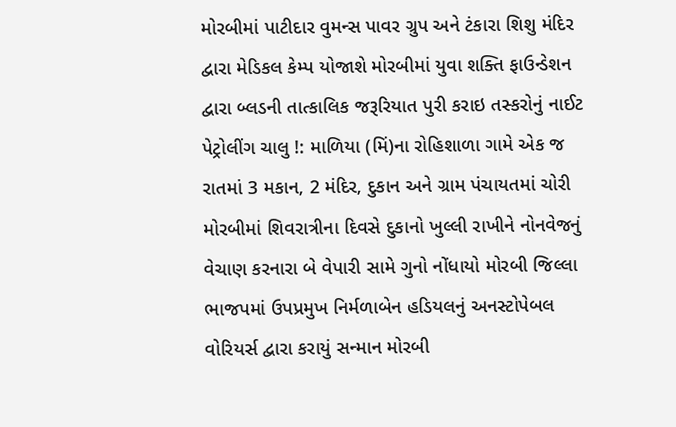મોરબીમાં પાટીદાર વુમન્સ પાવર ગ્રુપ અને ટંકારા શિશુ મંદિર દ્વારા મેડિકલ કેમ્પ યોજાશે મોરબીમાં યુવા શક્તિ ફાઉન્ડેશન દ્વારા બ્લડની તાત્કાલિક જરૂરિયાત પુરી કરાઇ તસ્કરોનું નાઈટ પેટ્રોલીંગ ચાલુ !: માળિયા (મિં)ના રોહિશાળા ગામે એક જ રાતમાં 3 મકાન, 2 મંદિર, દુકાન અને ગ્રામ પંચાયતમાં ચોરી મોરબીમાં શિવરાત્રીના દિવસે દુકાનો ખુલ્લી રાખીને નોનવેજનું વેચાણ કરનારા બે વેપારી સામે ગુનો નોંધાયો મોરબી જિલ્લા ભાજપમાં ઉપપ્રમુખ નિર્મળાબેન હડિયલનું અનસ્ટોપેબલ વોરિયર્સ દ્વારા કરાયું સન્માન મોરબી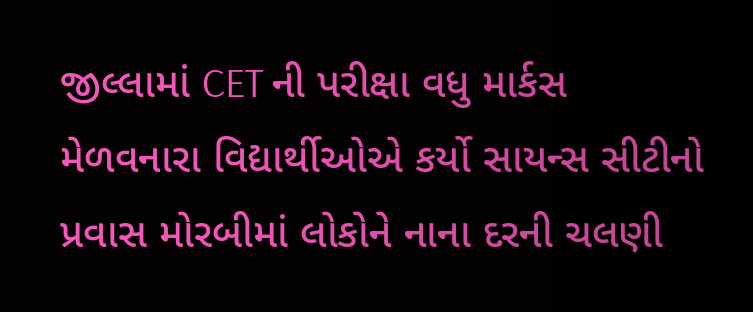જીલ્લામાં CET ની પરીક્ષા વધુ માર્કસ મેળવનારા વિદ્યાર્થીઓએ કર્યો સાયન્સ સીટીનો પ્રવાસ મોરબીમાં લોકોને નાના દરની ચલણી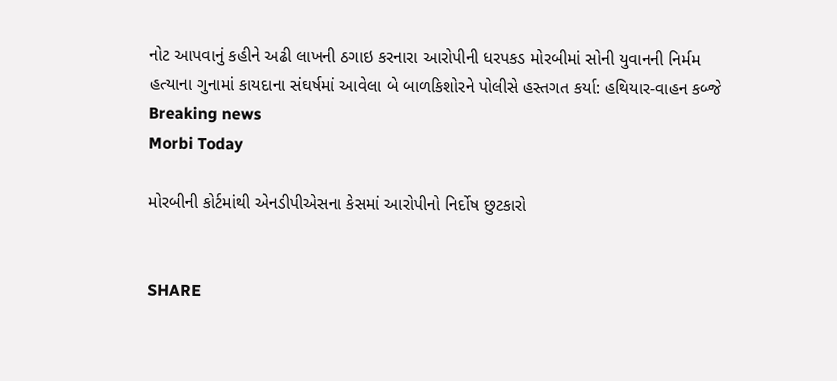નોટ આપવાનું કહીને અઢી લાખની ઠગાઇ કરનારા આરોપીની ધરપકડ મોરબીમાં સોની યુવાનની નિર્મમ હત્યાના ગુનામાં કાયદાના સંઘર્ષમાં આવેલા બે બાળકિશોરને પોલીસે હસ્તગત કર્યા: હથિયાર-વાહન કબ્જે
Breaking news
Morbi Today

મોરબીની કોર્ટમાંથી એનડીપીએસના કેસમાં આરોપીનો નિર્દોષ છુટકારો


SHARE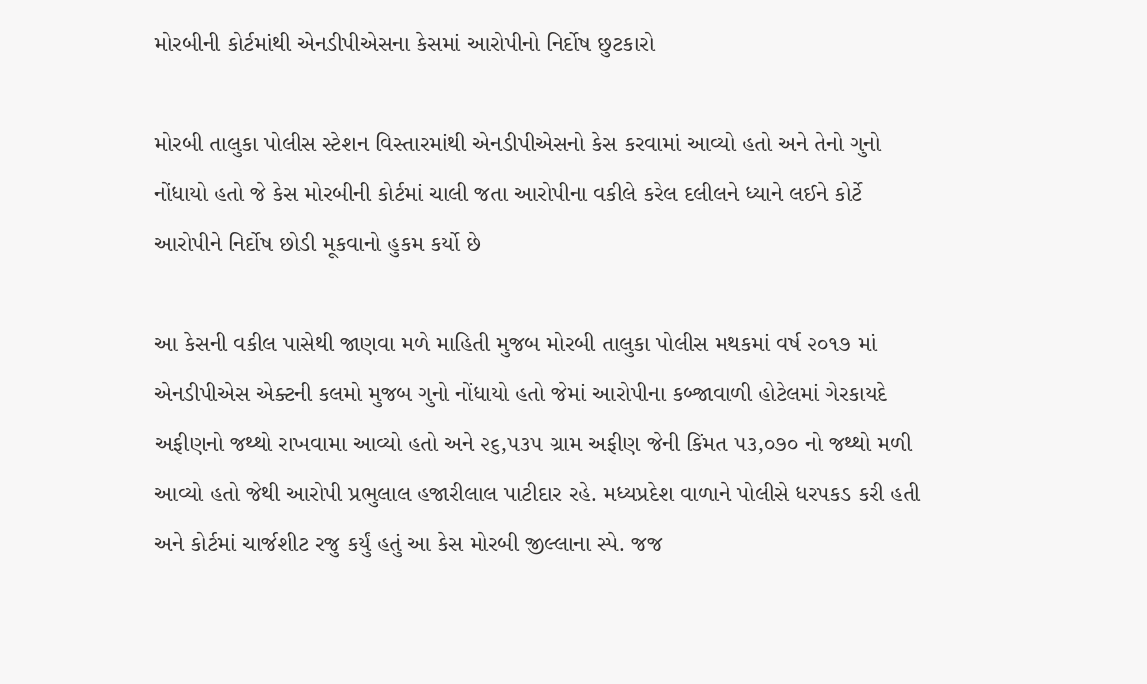મોરબીની કોર્ટમાંથી એનડીપીએસના કેસમાં આરોપીનો નિર્દોષ છુટકારો

મોરબી તાલુકા પોલીસ સ્ટેશન વિસ્તારમાંથી એનડીપીએસનો કેસ કરવામાં આવ્યો હતો અને તેનો ગુનો નોંધાયો હતો જે કેસ મોરબીની કોર્ટમાં ચાલી જતા આરોપીના વકીલે કરેલ દલીલને ધ્યાને લઈને કોર્ટે આરોપીને નિર્દોષ છોડી મૂકવાનો હુકમ કર્યો છે

આ કેસની વકીલ પાસેથી જાણવા મળે માહિતી મુજબ મોરબી તાલુકા પોલીસ મથકમાં વર્ષ ૨૦૧૭ માં એનડીપીએસ એક્ટની કલમો મુજબ ગુનો નોંધાયો હતો જેમાં આરોપીના કબ્જાવાળી હોટેલમાં ગેરકાયદે અફીણનો જથ્થો રાખવામા આવ્યો હતો અને ૨૬,૫૩૫ ગ્રામ અફીણ જેની કિંમત ૫૩,૦૭૦ નો જથ્થો મળી આવ્યો હતો જેથી આરોપી પ્રભુલાલ હજારીલાલ પાટીદાર રહે. મધ્યપ્રદેશ વાળાને પોલીસે ધરપકડ કરી હતી અને કોર્ટમાં ચાર્જશીટ રજુ કર્યું હતું આ કેસ મોરબી જીલ્લાના સ્પે. જજ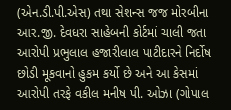(એન.ડી.પી.એસ) તથા સેશન્સ જજ મોરબીના આર.જી. દેવધરા સાહેબની કોર્ટમાં ચાલી જતા આરોપી પ્રભુલાલ હજારીલાલ પાટીદારને નિર્દોષ છોડી મૂકવાનો હુકમ કર્યો છે અને આ કેસમાં આરોપી તરફે વકીલ મનીષ પી. ઓઝા (ગોપાલ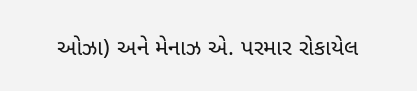ઓઝા) અને મેનાઝ એ. પરમાર રોકાયેલ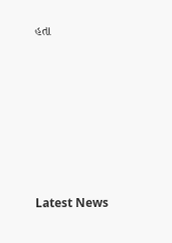હતા








Latest News